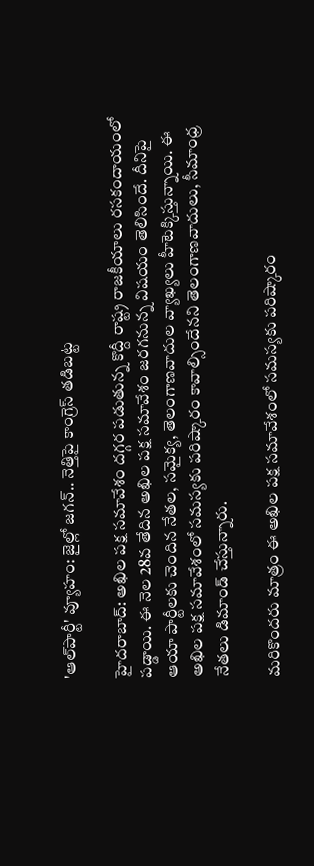'ఆల్‌పార్టీ' వ్యూహం: జైల్లో జగన్.. నెత్తిపై కాంగ్రెస్ తడిబట్ట

హైదరాబాద్: అఖిల పక్ష సమావేశం దగ్గర పడుతున్న కొద్దీ రాష్ట్ర రాజకీయాలు రసకందాయంలో పడ్డాయి. ఈ నెల 28వ తేదిన అఖిల పక్ష సమావేశం జరగనున్న విషయం తెలిసిందే. దీనిపై ఆయా పార్టీలకు చెందిన నేతల, సమైక్య, తెలంగాణవాదుల వ్యాఖ్యలు హీటెక్కిస్తున్నాయి. ఈ అఖిల పక్ష సమావేశంలో సమస్యకు పరిష్కారం కావాల్సిందేనని తెలంగాణవాదులు, సీమాంధ్ర నేతలు డిమాండ్ చేస్తున్నారు.

మరికొందరు మాత్రం ఈ అఖిల పక్ష సమావేశంలో సమస్యకు పరిష్కారం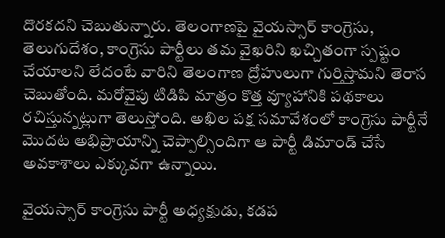దొరకదని చెబుతున్నారు. తెలంగాణపై వైయస్సార్ కాంగ్రెసు, తెలుగుదేశం, కాంగ్రెసు పార్టీలు తమ వైఖరిని ఖచ్చితంగా స్పష్టం చేయాలని లేదంటే వారిని తెలంగాణ ద్రోహులుగా గుర్తిస్తామని తెరాస చెబుతోంది. మరోవైపు టిడిపి మాత్రం కొత్త వ్యూహానికి పథకాలు రచిస్తున్నట్లుగా తెలుస్తోంది. అఖిల పక్ష సమావేశంలో కాంగ్రెసు పార్టీనే మొదట అభిప్రాయాన్ని చెప్పాల్సిందిగా ఆ పార్టీ డిమాండ్ చేసే అవకాశాలు ఎక్కువగా ఉన్నాయి.

వైయస్సార్ కాంగ్రెసు పార్టీ అధ్యక్షుడు, కడప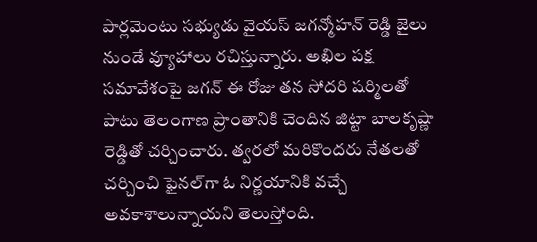పార్లమెంటు సభ్యుడు వైయస్ జగన్మోహన్ రెడ్డి జైలు నుండే వ్యూహాలు రచిస్తున్నారు. అఖిల పక్ష సమావేశంపై జగన్ ఈ రోజు తన సోదరి షర్మిలతో పాటు తెలంగాణ ప్రాంతానికి చెందిన జిట్టా బాలకృష్ణా రెడ్డితో చర్చించారు. త్వరలో మరికొందరు నేతలతో చర్చించి ఫైనల్‌గా ఓ నిర్ణయానికి వచ్చే అవకాశాలున్నాయని తెలుస్తోంది.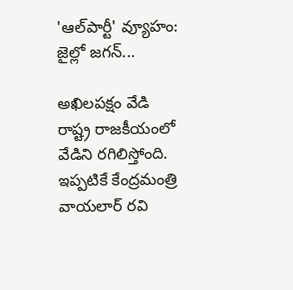'ఆల్‌పార్టీ' వ్యూహం: జైల్లో జగన్...

అఖిలపక్షం వేడి రాష్ట్ర రాజకీయంలో వేడిని రగిలిస్తోంది. ఇప్పటికే కేంద్రమంత్రి వాయలార్ రవి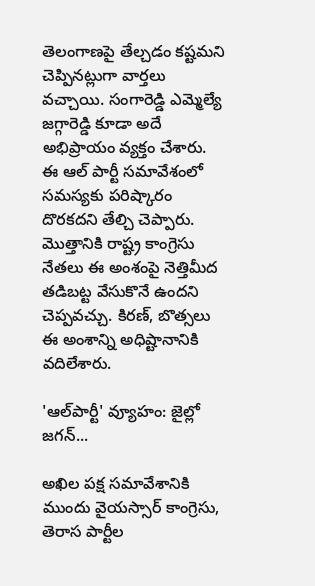తెలంగాణపై తేల్చడం కష్టమని చెప్పినట్లుగా వార్తలు వచ్చాయి. సంగారెడ్డి ఎమ్మెల్యే జగ్గారెడ్డి కూడా అదే అభిప్రాయం వ్యక్తం చేశారు. ఈ ఆల్ పార్టీ సమావేశంలో సమస్యకు పరిష్కారం దొరకదని తేల్చి చెప్పారు. మొత్తానికి రాష్ట్ర కాంగ్రెసు నేతలు ఈ అంశంపై నెత్తిమీద తడిబట్ట వేసుకొనే ఉందని చెప్పవచ్చు. కిరణ్, బొత్సలు ఈ అంశాన్ని అధిష్టానానికి వదిలేశారు.

'ఆల్‌పార్టీ' వ్యూహం: జైల్లో జగన్...

అఖిల పక్ష సమావేశానికి ముందు వైయస్సార్ కాంగ్రెసు, తెరాస పార్టీల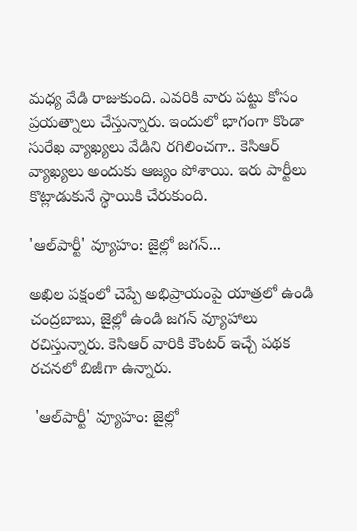మధ్య వేడి రాజుకుంది. ఎవరికి వారు పట్టు కోసం ప్రయత్నాలు చేస్తున్నారు. ఇందులో భాగంగా కొండా సురేఖ వ్యాఖ్యలు వేడిని రగిలించగా.. కెసిఆర్ వ్యాఖ్యలు అందుకు ఆజ్యం పోశాయి. ఇరు పార్టీలు కొట్లాడుకునే స్థాయికి చేరుకుంది.

'ఆల్‌పార్టీ' వ్యూహం: జైల్లో జగన్...

అఖిల పక్షంలో చెప్పే అభిప్రాయంపై యాత్రలో ఉండి చంద్రబాబు, జైల్లో ఉండి జగన్ వ్యూహాలు రచిస్తున్నారు. కెసిఆర్ వారికి కౌంటర్ ఇచ్చే పథక రచనలో బిజీగా ఉన్నారు.

 'ఆల్‌పార్టీ' వ్యూహం: జైల్లో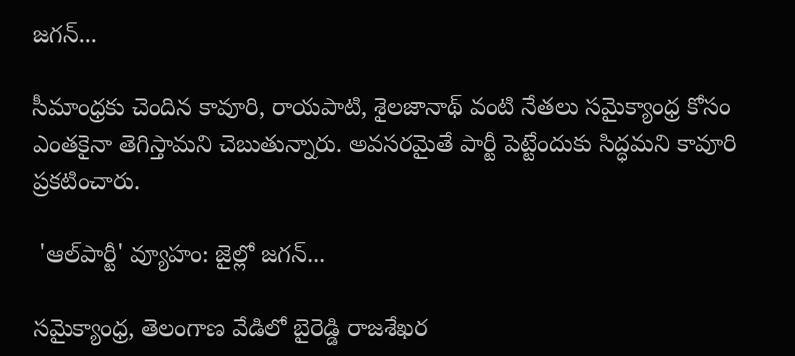జగన్...

సీమాంధ్రకు చెందిన కావూరి, రాయపాటి, శైలజానాథ్ వంటి నేతలు సమైక్యాంధ్ర కోసం ఎంతకైనా తెగిస్తామని చెబుతున్నారు. అవసరమైతే పార్టీ పెట్టేందుకు సిద్ధమని కావూరి ప్రకటించారు.

 'ఆల్‌పార్టీ' వ్యూహం: జైల్లో జగన్...

సమైక్యాంధ్ర, తెలంగాణ వేడిలో బైరెడ్డి రాజశేఖర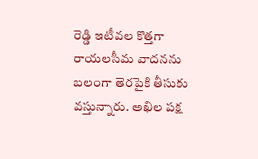రెడ్డి ఇటీవల కొత్తగా రాయలసీమ వాదనను బలంగా తెరపైకి తీసుకు వస్తున్నారు. అఖిల పక్ష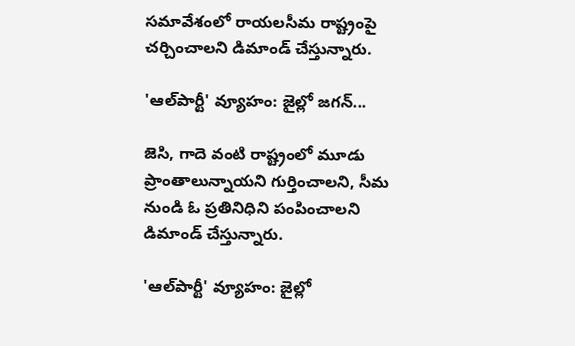సమావేశంలో రాయలసీమ రాష్ట్రంపై చర్చించాలని డిమాండ్ చేస్తున్నారు.

'ఆల్‌పార్టీ' వ్యూహం: జైల్లో జగన్...

జెసి, గాదె వంటి రాష్ట్రంలో మూడు ప్రాంతాలున్నాయని గుర్తించాలని, సీమ నుండి ఓ ప్రతినిధిని పంపించాలని డిమాండ్ చేస్తున్నారు.

'ఆల్‌పార్టీ' వ్యూహం: జైల్లో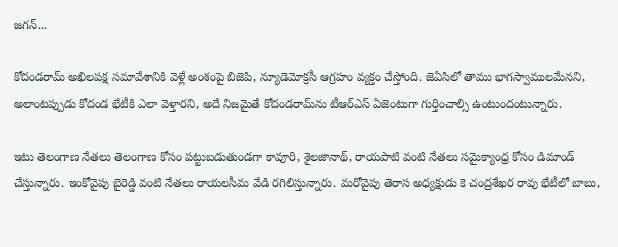జగన్...

కోదండరామ్ అఖిలపక్ష సమావేశానికి వెళ్లే అంశంపై బిజెపి, న్యూడెమోక్రసీ ఆగ్రహం వ్యక్తం చేస్తోంది. జెఏసిలో తాము భాగస్వాములమేనని, అలాంటప్పుడు కోదండ భేటీకి ఎలా వెళ్తారని, అదే నిజమైతే కోదండరామ్‌‍ను టీఆర్ఎస్ ఏజెంటుగా గుర్తించాల్సి ఉంటుందంటున్నారు.

ఇటు తెలంగాణ నేతలు తెలంగాణ కోసం పట్టుబడుతుండగా కావూరి, శైలజానాథ్, రాయపాటి వంటి నేతలు సమైక్యాంధ్ర కోసం డిమాండ్ చేస్తున్నారు. ఇంకోవైపు బైరెడ్డి వంటి నేతలు రాయలసీమ వేడి రగిలిస్తున్నారు. మరోవైపు తెరాస అధ్యక్షుడు కె చంద్రశేఖర రావు భేటీలో బాబు,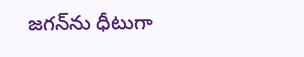జగన్‌ను ధీటుగా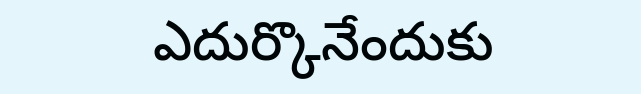ఎదుర్కొనేందుకు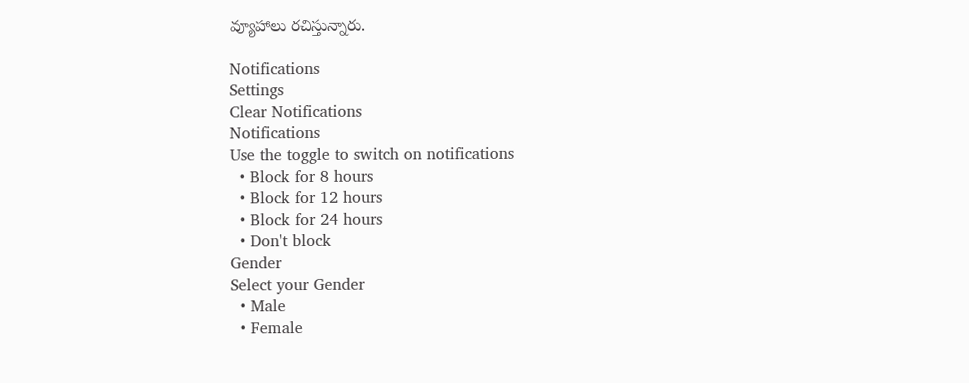వ్యూహాలు రచిస్తున్నారు.

Notifications
Settings
Clear Notifications
Notifications
Use the toggle to switch on notifications
  • Block for 8 hours
  • Block for 12 hours
  • Block for 24 hours
  • Don't block
Gender
Select your Gender
  • Male
  • Female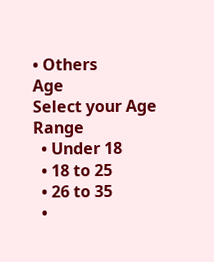• Others
Age
Select your Age Range
  • Under 18
  • 18 to 25
  • 26 to 35
  •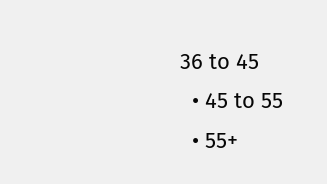36 to 45
  • 45 to 55
  • 55+